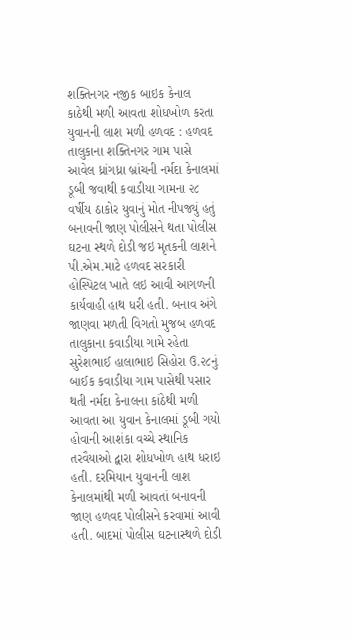શક્તિનગર નજીક બાઇક કેનાલ કાઠેથી મળી આવતા શોધખોળ કરતા યુવાનની લાશ મળી હળવદ : હળવદ તાલુકાના શક્તિનગર ગામ પાસે આવેલ ધ્રાંગધ્રા બ્રાંચની નર્મદા કેનાલમાં ડૂબી જવાથી કવાડીયા ગામના ૨૮ વર્ષીય ઠાકોર યુવાનું મોત નીપજ્યું હતું બનાવની જાણ પોલીસને થતા પોલીસ ઘટના સ્થળે દોડી જઇ મૃતકની લાશને પી.એમ.માટે હળવદ સરકારી હોસ્પિટલ ખાતે લઇ આવી આગળની કાર્યવાહી હાથ ધરી હતી. બનાવ અંગે જાણવા મળતી વિગતો મુજબ હળવદ તાલુકાના કવાડીયા ગામે રહેતા સુરેશભાઈ હાલાભાઇ સિહોરા ઉ.૨૮નું બાઈક કવાડીયા ગામ પાસેથી પસાર થતી નર્મદા કેનાલના કાંઠેથી મળી આવતા આ યુવાન કેનાલમાં ડૂબી ગયો હોવાની આશંકા વચ્ચે સ્થાનિક તરવૈયાઓ દ્વારા શોધખોળ હાથ ધરાઇ હતી. દરમિયાન યુવાનની લાશ કેનાલમાંથી મળી આવતાં બનાવની જાણ હળવદ પોલીસને કરવામાં આવી હતી. બાદમાં પોલીસ ઘટનાસ્થળે દોડી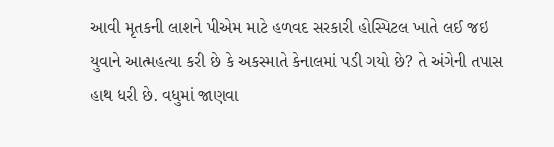આવી મૃતકની લાશને પીએમ માટે હળવદ સરકારી હોસ્પિટલ ખાતે લઈ જઇ યુવાને આત્મહત્યા કરી છે કે અકસ્માતે કેનાલમાં પડી ગયો છે? તે અંગેની તપાસ હાથ ધરી છે. વધુમાં જાણવા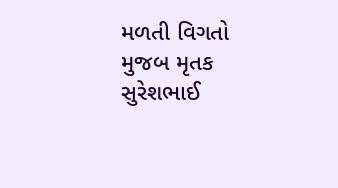મળતી વિગતો મુજબ મૃતક સુરેશભાઈ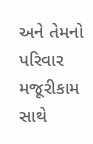અને તેમનો પરિવાર મજૂરીકામ સાથે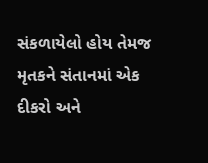સંકળાયેલો હોય તેમજ મૃતકને સંતાનમાં એક દીકરો અને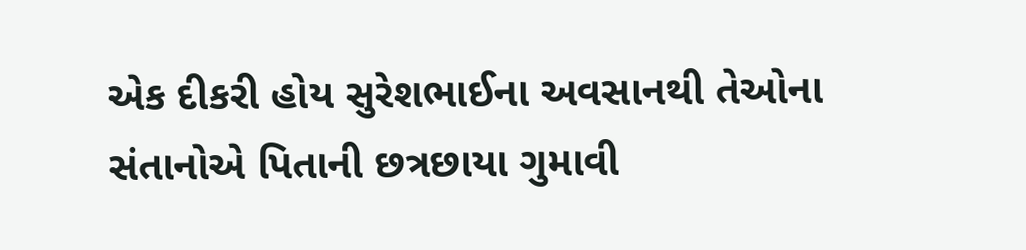એક દીકરી હોય સુરેશભાઈના અવસાનથી તેઓના સંતાનોએ પિતાની છત્રછાયા ગુમાવી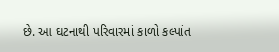છે. આ ઘટનાથી પરિવારમાં કાળો કલ્પાંત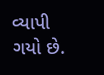વ્યાપી ગયો છે.